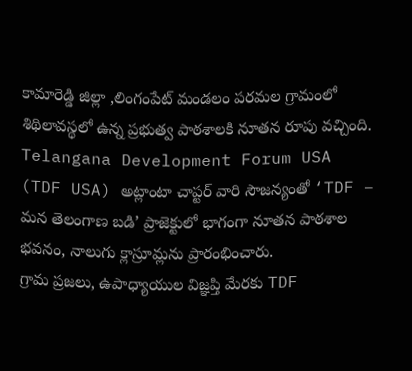కామారెడ్డి జిల్లా ,లింగంపేట్ మండలం పరమల గ్రామంలో శిథిలావస్థలో ఉన్న ప్రభుత్వ పాఠశాలకి నూతన రూపు వచ్చింది. Telangana Development Forum USA (TDF USA) అట్లాంటా చాప్టర్ వారి సౌజన్యంతో ‘TDF – మన తెలంగాణ బడి’ ప్రాజెక్టులో భాగంగా నూతన పాఠశాల భవనం, నాలుగు క్లాస్రూమ్లను ప్రారంభించారు.
గ్రామ ప్రజలు, ఉపాధ్యాయుల విజ్ఞప్తి మేరకు TDF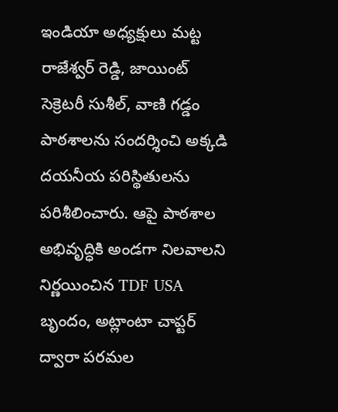ఇండియా అధ్యక్షులు మట్ట రాజేశ్వర్ రెడ్డి, జాయింట్ సెక్రెటరీ సుశీల్, వాణి గడ్డం పాఠశాలను సందర్శించి అక్కడి దయనీయ పరిస్థితులను పరిశీలించారు. ఆపై పాఠశాల అభివృద్ధికి అండగా నిలవాలని నిర్ణయించిన TDF USA బృందం, అట్లాంటా చాప్టర్ ద్వారా పరమల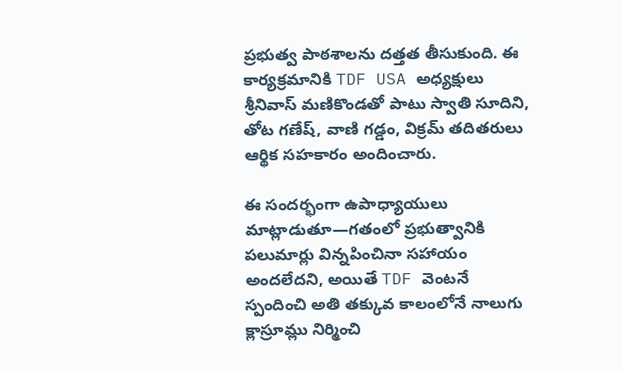ప్రభుత్వ పాఠశాలను దత్తత తీసుకుంది. ఈ కార్యక్రమానికి TDF USA అధ్యక్షులు శ్రీనివాస్ మణికొండతో పాటు స్వాతి సూదిని, తోట గణేష్, వాణి గడ్డం, విక్రమ్ తదితరులు ఆర్థిక సహకారం అందించారు.

ఈ సందర్భంగా ఉపాధ్యాయులు మాట్లాడుతూ—గతంలో ప్రభుత్వానికి పలుమార్లు విన్నపించినా సహాయం అందలేదని, అయితే TDF వెంటనే స్పందించి అతి తక్కువ కాలంలోనే నాలుగు క్లాస్రూమ్లు నిర్మించి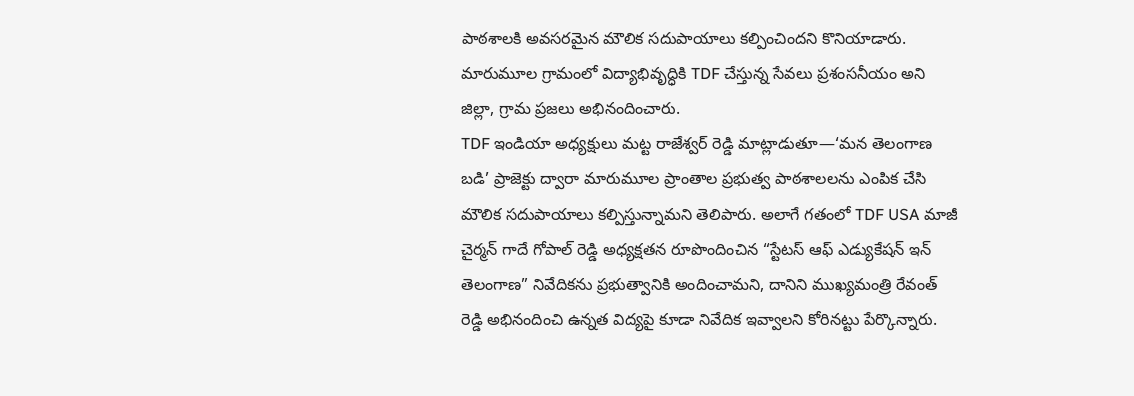పాఠశాలకి అవసరమైన మౌలిక సదుపాయాలు కల్పించిందని కొనియాడారు. మారుమూల గ్రామంలో విద్యాభివృద్ధికి TDF చేస్తున్న సేవలు ప్రశంసనీయం అని జిల్లా, గ్రామ ప్రజలు అభినందించారు.
TDF ఇండియా అధ్యక్షులు మట్ట రాజేశ్వర్ రెడ్డి మాట్లాడుతూ—‘మన తెలంగాణ బడి’ ప్రాజెక్టు ద్వారా మారుమూల ప్రాంతాల ప్రభుత్వ పాఠశాలలను ఎంపిక చేసి మౌలిక సదుపాయాలు కల్పిస్తున్నామని తెలిపారు. అలాగే గతంలో TDF USA మాజీ చైర్మన్ గాదే గోపాల్ రెడ్డి అధ్యక్షతన రూపొందించిన “స్టేటస్ ఆఫ్ ఎడ్యుకేషన్ ఇన్ తెలంగాణ” నివేదికను ప్రభుత్వానికి అందించామని, దానిని ముఖ్యమంత్రి రేవంత్ రెడ్డి అభినందించి ఉన్నత విద్యపై కూడా నివేదిక ఇవ్వాలని కోరినట్టు పేర్కొన్నారు.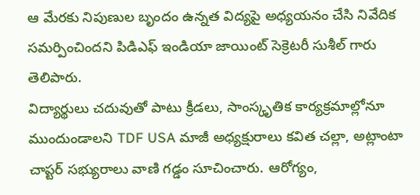ఆ మేరకు నిపుణుల బృందం ఉన్నత విద్యపై అధ్యయనం చేసి నివేదిక సమర్పించిందని పిడిఎఫ్ ఇండియా జాయింట్ సెక్రెటరీ సుశీల్ గారు తెలిపారు.
విద్యార్థులు చదువుతో పాటు క్రీడలు, సాంస్కృతిక కార్యక్రమాల్లోనూ ముందుండాలని TDF USA మాజీ అధ్యక్షురాలు కవిత చల్లా, అట్లాంటా చాప్టర్ సభ్యురాలు వాణి గడ్డం సూచించారు. ఆరోగ్యం,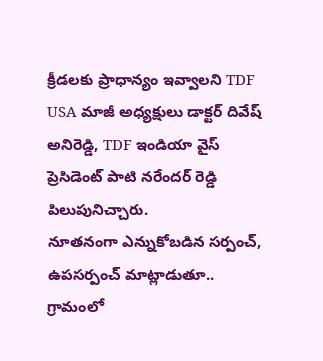క్రీడలకు ప్రాధాన్యం ఇవ్వాలని TDF USA మాజీ అధ్యక్షులు డాక్టర్ దివేష్ అనిరెడ్డి, TDF ఇండియా వైస్ ప్రెసిడెంట్ పాటి నరేందర్ రెడ్డి పిలుపునిచ్చారు.
నూతనంగా ఎన్నుకోబడిన సర్పంచ్, ఉపసర్పంచ్ మాట్లాడుతూ.. గ్రామంలో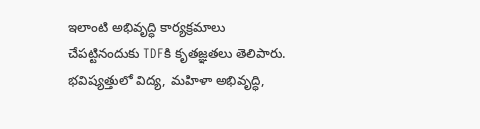ఇలాంటి అభివృద్ధి కార్యక్రమాలు చేపట్టినందుకు TDFకి కృతజ్ఞతలు తెలిపారు. భవిష్యత్తులో విద్య, మహిళా అభివృద్ధి,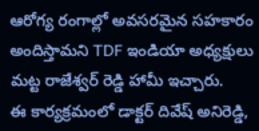ఆరోగ్య రంగాల్లో అవసరమైన సహకారం అందిస్తామని TDF ఇండియా అధ్యక్షులు మట్ట రాజేశ్వర్ రెడ్డి హామీ ఇచ్చారు.
ఈ కార్యక్రమంలో డాక్టర్ దివేష్ అనిరెడ్డి,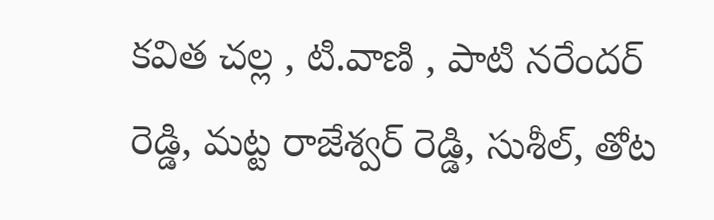కవిత చల్ల , టి.వాణి , పాటి నరేందర్ రెడ్డి, మట్ట రాజేశ్వర్ రెడ్డి, సుశీల్, తోట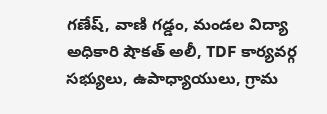గణేష్, వాణి గడ్డం, మండల విద్యా అధికారి షౌకత్ అలీ, TDF కార్యవర్గ సభ్యులు, ఉపాధ్యాయులు, గ్రామ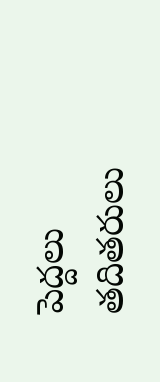పెద్దలు తదితరులు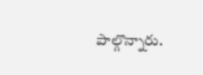పాల్గొన్నారు.